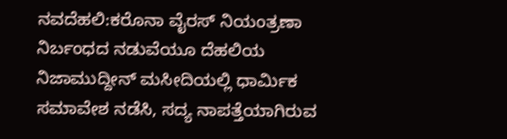ನವದೆಹಲಿ:ಕರೊನಾ ವೈರಸ್ ನಿಯಂತ್ರಣಾ ನಿರ್ಬಂಧದ ನಡುವೆಯೂ ದೆಹಲಿಯ ನಿಜಾಮುದ್ದೀನ್ ಮಸೀದಿಯಲ್ಲಿ ಧಾರ್ಮಿಕ ಸಮಾವೇಶ ನಡೆಸಿ, ಸದ್ಯ ನಾಪತ್ತೆಯಾಗಿರುವ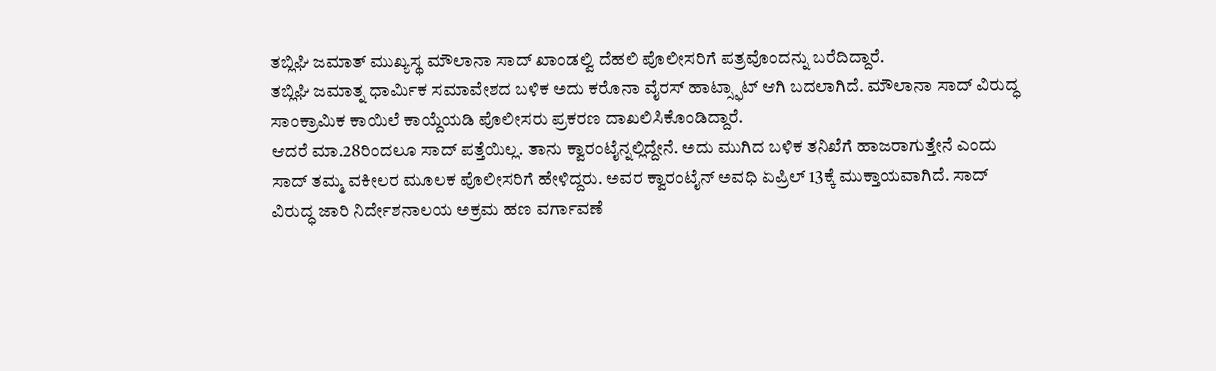ತಬ್ಲಿಘಿ ಜಮಾತ್ ಮುಖ್ಯಸ್ಥ ಮೌಲಾನಾ ಸಾದ್ ಖಾಂಡಲ್ವಿ ದೆಹಲಿ ಪೊಲೀಸರಿಗೆ ಪತ್ರವೊಂದನ್ನು ಬರೆದಿದ್ದಾರೆ.
ತಬ್ಲಿಘಿ ಜಮಾತ್ನ ಧಾರ್ಮಿಕ ಸಮಾವೇಶದ ಬಳಿಕ ಅದು ಕರೊನಾ ವೈರಸ್ ಹಾಟ್ಸ್ಫಾಟ್ ಆಗಿ ಬದಲಾಗಿದೆ. ಮೌಲಾನಾ ಸಾದ್ ವಿರುದ್ಧ ಸಾಂಕ್ರಾಮಿಕ ಕಾಯಿಲೆ ಕಾಯ್ದೆಯಡಿ ಪೊಲೀಸರು ಪ್ರಕರಣ ದಾಖಲಿಸಿಕೊಂಡಿದ್ದಾರೆ.
ಆದರೆ ಮಾ.28ರಿಂದಲೂ ಸಾದ್ ಪತ್ತೆಯಿಲ್ಲ. ತಾನು ಕ್ವಾರಂಟೈನ್ನಲ್ಲಿದ್ದೇನೆ. ಅದು ಮುಗಿದ ಬಳಿಕ ತನಿಖೆಗೆ ಹಾಜರಾಗುತ್ತೇನೆ ಎಂದು ಸಾದ್ ತಮ್ಮ ವಕೀಲರ ಮೂಲಕ ಪೊಲೀಸರಿಗೆ ಹೇಳಿದ್ದರು. ಅವರ ಕ್ವಾರಂಟೈನ್ ಅವಧಿ ಏಪ್ರಿಲ್ 13ಕ್ಕೆ ಮುಕ್ತಾಯವಾಗಿದೆ. ಸಾದ್ ವಿರುದ್ಧ ಜಾರಿ ನಿರ್ದೇಶನಾಲಯ ಅಕ್ರಮ ಹಣ ವರ್ಗಾವಣೆ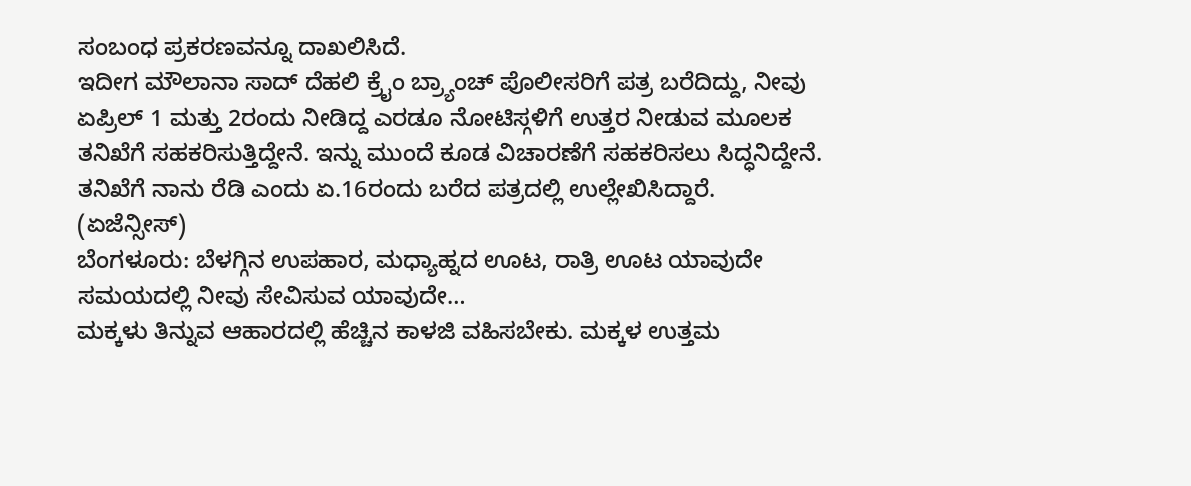ಸಂಬಂಧ ಪ್ರಕರಣವನ್ನೂ ದಾಖಲಿಸಿದೆ.
ಇದೀಗ ಮೌಲಾನಾ ಸಾದ್ ದೆಹಲಿ ಕ್ರೈಂ ಬ್ರ್ಯಾಂಚ್ ಪೊಲೀಸರಿಗೆ ಪತ್ರ ಬರೆದಿದ್ದು, ನೀವು ಏಪ್ರಿಲ್ 1 ಮತ್ತು 2ರಂದು ನೀಡಿದ್ದ ಎರಡೂ ನೋಟಿಸ್ಗಳಿಗೆ ಉತ್ತರ ನೀಡುವ ಮೂಲಕ ತನಿಖೆಗೆ ಸಹಕರಿಸುತ್ತಿದ್ದೇನೆ. ಇನ್ನು ಮುಂದೆ ಕೂಡ ವಿಚಾರಣೆಗೆ ಸಹಕರಿಸಲು ಸಿದ್ಧನಿದ್ದೇನೆ. ತನಿಖೆಗೆ ನಾನು ರೆಡಿ ಎಂದು ಏ.16ರಂದು ಬರೆದ ಪತ್ರದಲ್ಲಿ ಉಲ್ಲೇಖಿಸಿದ್ದಾರೆ. (ಏಜೆನ್ಸೀಸ್)
ಬೆಂಗಳೂರು: ಬೆಳಗ್ಗಿನ ಉಪಹಾರ, ಮಧ್ಯಾಹ್ನದ ಊಟ, ರಾತ್ರಿ ಊಟ ಯಾವುದೇ ಸಮಯದಲ್ಲಿ ನೀವು ಸೇವಿಸುವ ಯಾವುದೇ…
ಮಕ್ಕಳು ತಿನ್ನುವ ಆಹಾರದಲ್ಲಿ ಹೆಚ್ಚಿನ ಕಾಳಜಿ ವಹಿಸಬೇಕು. ಮಕ್ಕಳ ಉತ್ತಮ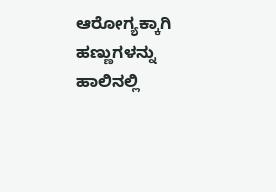ಆರೋಗ್ಯಕ್ಕಾಗಿ ಹಣ್ಣುಗಳನ್ನು ಹಾಲಿನಲ್ಲಿ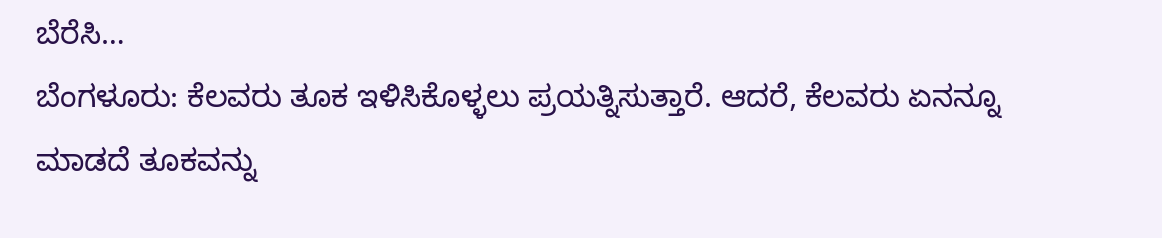ಬೆರೆಸಿ…
ಬೆಂಗಳೂರು: ಕೆಲವರು ತೂಕ ಇಳಿಸಿಕೊಳ್ಳಲು ಪ್ರಯತ್ನಿಸುತ್ತಾರೆ. ಆದರೆ, ಕೆಲವರು ಏನನ್ನೂ ಮಾಡದೆ ತೂಕವನ್ನು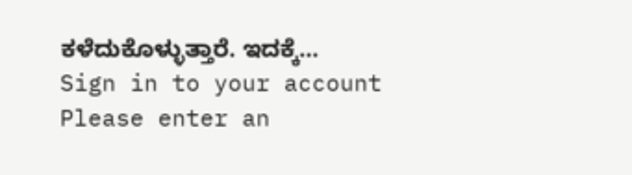ಕಳೆದುಕೊಳ್ಳುತ್ತಾರೆ. ಇದಕ್ಕೆ…
Sign in to your account
Please enter an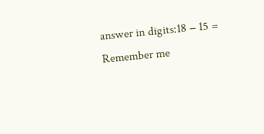answer in digits:18 − 15 =
Remember me